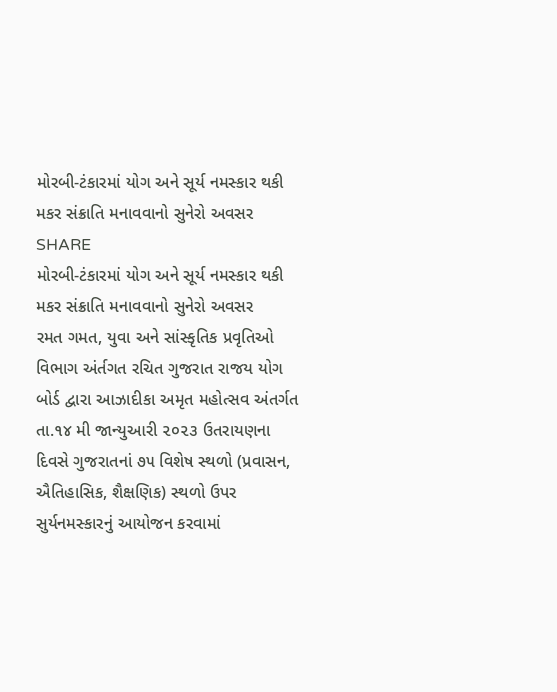મોરબી-ટંકારમાં યોગ અને સૂર્ય નમસ્કાર થકી મકર સંક્રાતિ મનાવવાનો સુનેરો અવસર
SHARE
મોરબી-ટંકારમાં યોગ અને સૂર્ય નમસ્કાર થકી મકર સંક્રાતિ મનાવવાનો સુનેરો અવસર
રમત ગમત, યુવા અને સાંસ્કૃતિક પ્રવૃતિઓ વિભાગ અંર્તગત રચિત ગુજરાત રાજય યોગ બોર્ડ દ્વારા આઝાદીકા અમૃત મહોત્સવ અંતર્ગત તા.૧૪ મી જાન્યુઆરી ૨૦૨૩ ઉતરાયણના દિવસે ગુજરાતનાં ૭૫ વિશેષ સ્થળો (પ્રવાસન, ઐતિહાસિક, શૈક્ષણિક) સ્થળો ઉપર સુર્યનમસ્કારનું આયોજન કરવામાં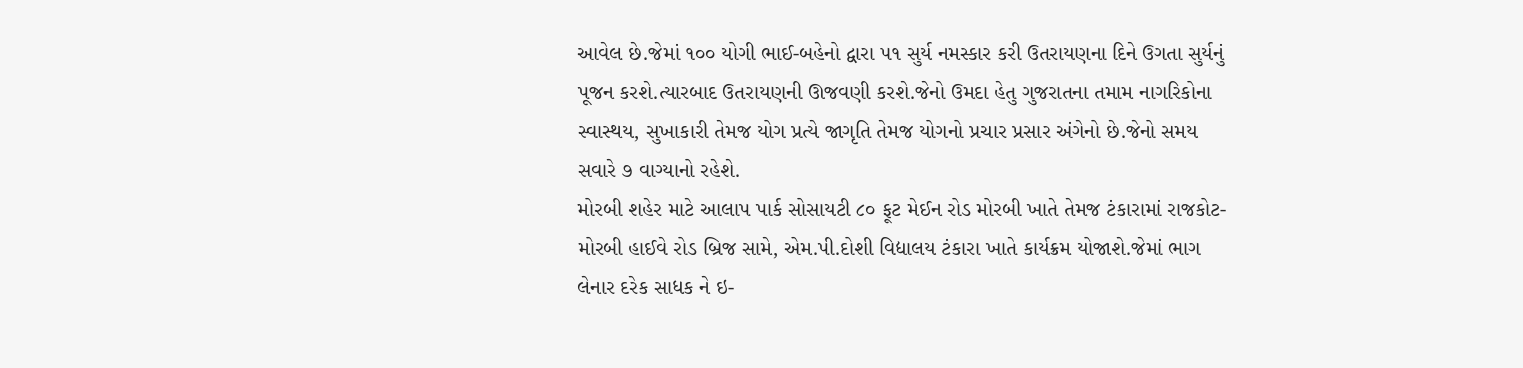આવેલ છે.જેમાં ૧૦૦ યોગી ભાઈ-બહેનો દ્વારા ૫૧ સુર્ય નમસ્કાર કરી ઉતરાયણના દિને ઉગતા સુર્યનું પૂજન કરશે.ત્યારબાદ ઉતરાયણની ઊજવણી કરશે.જેનો ઉમદા હેતુ ગુજરાતના તમામ નાગરિકોના સ્વાસ્થય, સુખાકારી તેમજ યોગ પ્રત્યે જાગૃતિ તેમજ યોગનો પ્રચાર પ્રસાર અંગેનો છે.જેનો સમય સવારે ૭ વાગ્યાનો રહેશે.
મોરબી શહેર માટે આલાપ પાર્ક સોસાયટી ૮૦ ફૂટ મેઈન રોડ મોરબી ખાતે તેમજ ટંકારામાં રાજકોટ-મોરબી હાઈવે રોડ બ્રિજ સામે, એમ.પી.દોશી વિદ્યાલય ટંકારા ખાતે કાર્યક્રમ યોજાશે.જેમાં ભાગ લેનાર દરેક સાધક ને ઇ-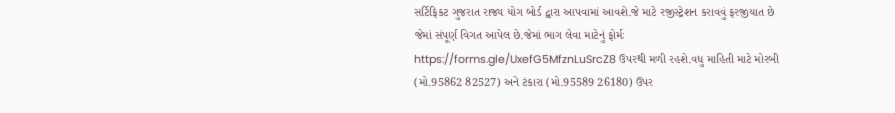સર્ટિફિકટ ગુજરાત રાજ્ય યોગ બોર્ડ દ્વારા આપવામાં આવશે.જે માટે રજીસ્ટ્રેશન કરાવવું ફરજીયાત છે જેમાં સંપૂર્ણ વિગત આપેલ છે.જેમાં ભાગ લેવા માટેનું ફોર્મઃ https://forms.gle/UxefG5MfznLuSrcZ8 ઉપરથી મળી રહશે.વધુ માહિતી માટે મોરબી (મો.95862 82527) અને ટંકારા (મો.95589 26180) ઉપર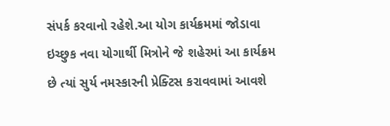સંપર્ક કરવાનો રહેશે.આ યોગ કાર્યક્રમમાં જોડાવા ઇચ્છુક નવા યોગાર્થી મિત્રોને જે શહેરમાં આ કાર્યક્રમ છે ત્યાં સુર્ય નમસ્કારની પ્રેક્ટિસ કરાવવામાં આવશે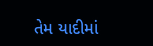તેમ યાદીમાં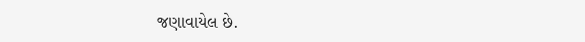જણાવાયેલ છે.